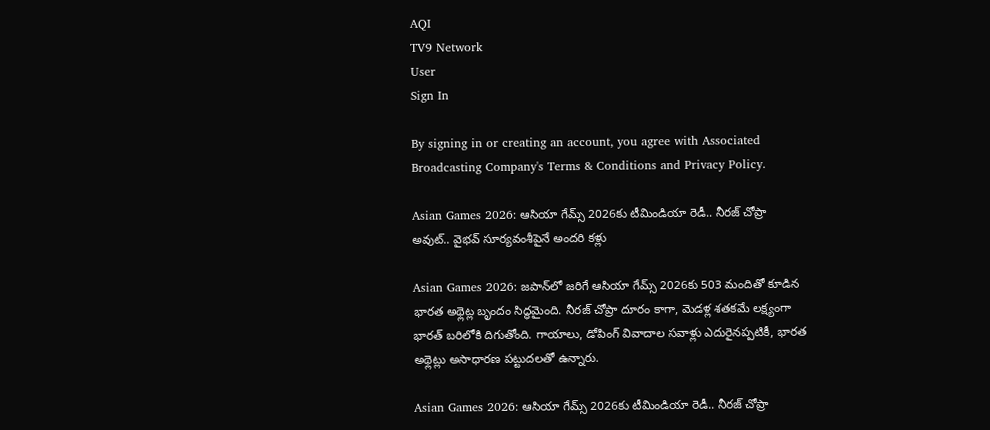AQI
TV9 Network
User
Sign In

By signing in or creating an account, you agree with Associated Broadcasting Company's Terms & Conditions and Privacy Policy.

Asian Games 2026: ఆసియా గేమ్స్ 2026కు టీమిండియా రెడీ.. నీరజ్ చోప్రా అవుట్.. వైభవ్ సూర్యవంశీపైనే అందరి కళ్లు

Asian Games 2026: జపాన్‌లో జరిగే ఆసియా గేమ్స్ 2026కు 503 మందితో కూడిన భారత అథ్లెట్ల బృందం సిద్ధమైంది. నీరజ్ చోప్రా దూరం కాగా, మెడళ్ల శతకమే లక్ష్యంగా భారత్ బరిలోకి దిగుతోంది. గాయాలు, డోపింగ్ వివాదాల సవాళ్లు ఎదురైనప్పటికీ, భారత అథ్లెట్లు అసాధారణ పట్టుదలతో ఉన్నారు.

Asian Games 2026: ఆసియా గేమ్స్ 2026కు టీమిండియా రెడీ.. నీరజ్ చోప్రా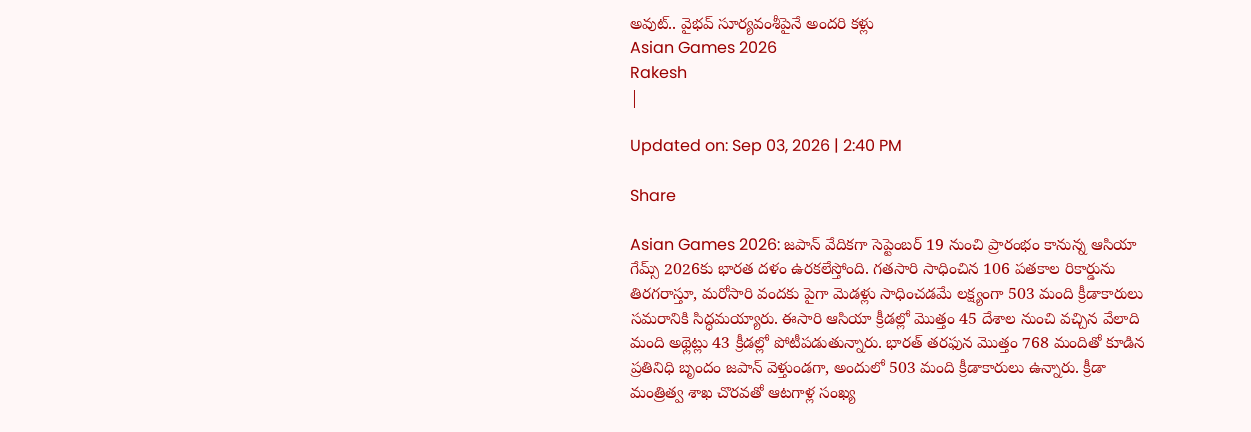అవుట్.. వైభవ్ సూర్యవంశీపైనే అందరి కళ్లు
Asian Games 2026
Rakesh
|

Updated on: Sep 03, 2026 | 2:40 PM

Share

Asian Games 2026: జపాన్ వేదికగా సెప్టెంబర్ 19 నుంచి ప్రారంభం కానున్న ఆసియా గేమ్స్ 2026కు భారత దళం ఉరకలేస్తోంది. గతసారి సాధించిన 106 పతకాల రికార్డును తిరగరాస్తూ, మరోసారి వందకు పైగా మెడళ్లు సాధించడమే లక్ష్యంగా 503 మంది క్రీడాకారులు సమరానికి సిద్ధమయ్యారు. ఈసారి ఆసియా క్రీడల్లో మొత్తం 45 దేశాల నుంచి వచ్చిన వేలాది మంది అథ్లెట్లు 43 క్రీడల్లో పోటీపడుతున్నారు. భారత్ తరఫున మొత్తం 768 మందితో కూడిన ప్రతినిధి బృందం జపాన్ వెళ్తుండగా, అందులో 503 మంది క్రీడాకారులు ఉన్నారు. క్రీడా మంత్రిత్వ శాఖ చొరవతో ఆటగాళ్ల సంఖ్య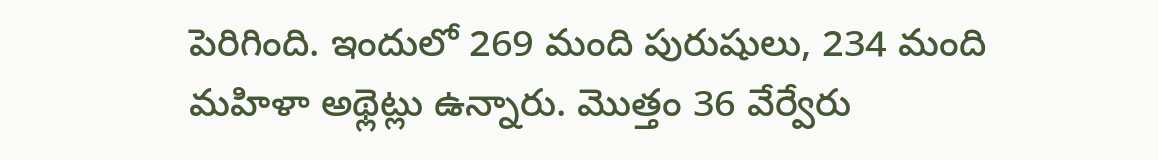పెరిగింది. ఇందులో 269 మంది పురుషులు, 234 మంది మహిళా అథ్లెట్లు ఉన్నారు. మొత్తం 36 వేర్వేరు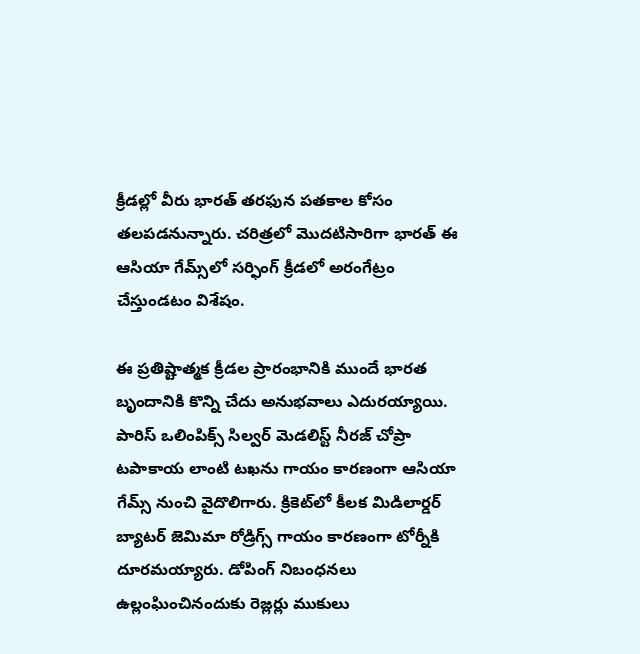క్రీడల్లో వీరు భారత్ తరఫున పతకాల కోసం తలపడనున్నారు. చరిత్రలో మొదటిసారిగా భారత్ ఈ ఆసియా గేమ్స్‌లో సర్ఫింగ్ క్రీడలో అరంగేట్రం చేస్తుండటం విశేషం.

ఈ ప్రతిష్టాత్మక క్రీడల ప్రారంభానికి ముందే భారత బృందానికి కొన్ని చేదు అనుభవాలు ఎదురయ్యాయి. పారిస్ ఒలింపిక్స్ సిల్వర్ మెడలిస్ట్ నీరజ్ చోప్రా టపాకాయ లాంటి టఖను గాయం కారణంగా ఆసియా గేమ్స్ నుంచి వైదొలిగారు. క్రికెట్‌లో కీలక మిడిలార్డర్ బ్యాటర్ జెమిమా రోడ్రిగ్స్ గాయం కారణంగా టోర్నీకి దూరమయ్యారు. డోపింగ్ నిబంధనలు ఉల్లంఘించినందుకు రెజ్లర్లు ముకులు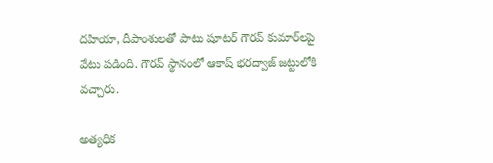దహియా, దీపాంశులతో పాటు షూటర్ గౌరవ్ కుమార్‌లపై వేటు పడింది. గౌరవ్ స్థానంలో ఆకాష్ భరద్వాజ్ జట్టులోకి వచ్చారు.

అత్యధిక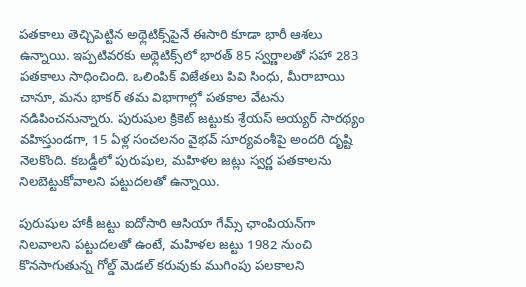పతకాలు తెచ్చిపెట్టిన అథ్లెటిక్స్‌పైనే ఈసారి కూడా భారీ ఆశలు ఉన్నాయి. ఇప్పటివరకు అథ్లెటిక్స్‌లో భారత్ 85 స్వర్ణాలతో సహా 283 పతకాలు సాధించింది. ఒలింపిక్ విజేతలు పివి సింధు, మీరాబాయి చానూ, మను భాకర్ తమ విభాగాల్లో పతకాల వేటను నడిపించనున్నారు. పురుషుల క్రికెట్ జట్టుకు శ్రేయస్ అయ్యర్ సారథ్యం వహిస్తుండగా, 15 ఏళ్ల సంచలనం వైభవ్ సూర్యవంశీపై అందరి దృష్టి నెలకొంది. కబడ్డీలో పురుషుల, మహిళల జట్లు స్వర్ణ పతకాలను నిలబెట్టుకోవాలని పట్టుదలతో ఉన్నాయి.

పురుషుల హాకీ జట్టు ఐదోసారి ఆసియా గేమ్స్ ఛాంపియన్‌గా నిలవాలని పట్టుదలతో ఉంటే, మహిళల జట్టు 1982 నుంచి కొనసాగుతున్న గోల్డ్ మెడల్ కరువుకు ముగింపు పలకాలని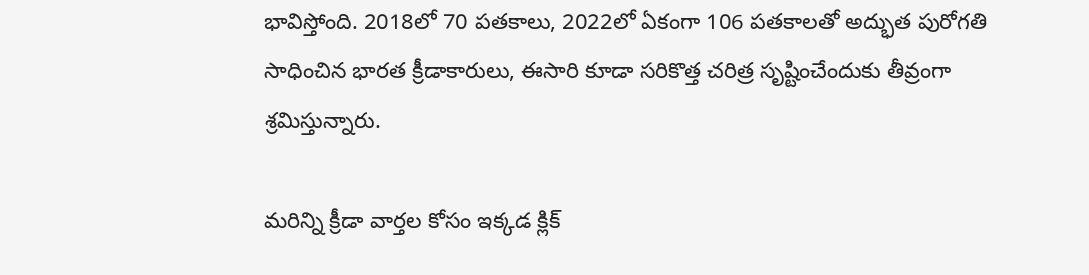భావిస్తోంది. 2018లో 70 పతకాలు, 2022లో ఏకంగా 106 పతకాలతో అద్భుత పురోగతి సాధించిన భారత క్రీడాకారులు, ఈసారి కూడా సరికొత్త చరిత్ర సృష్టించేందుకు తీవ్రంగా శ్రమిస్తున్నారు.

మరిన్ని క్రీడా వార్తల కోసం ఇక్కడ క్లిక్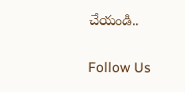చేయండి..

Follow Us